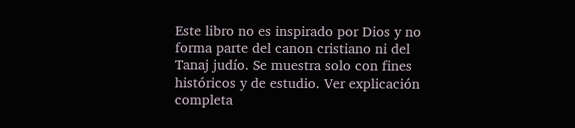Este libro no es inspirado por Dios y no forma parte del canon cristiano ni del Tanaj judío. Se muestra solo con fines históricos y de estudio. Ver explicación completa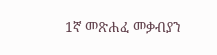1ኛ መጽሐፈ መቃብያን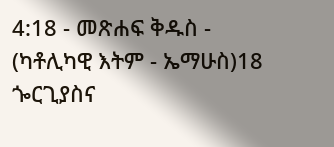4:18 - መጽሐፍ ቅዱስ - (ካቶሊካዊ እትም - ኤማሁስ)18 ጐርጊያስና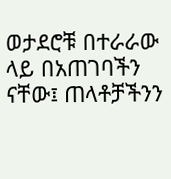ወታደሮቹ በተራራው ላይ በአጠገባችን ናቸው፤ ጠላቶቻችንን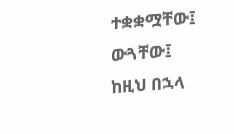ተቋቋሟቸው፤ ውጓቸው፤ ከዚህ በኋላ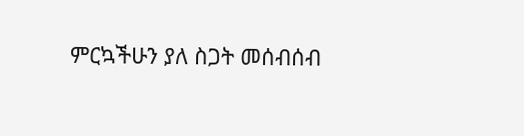ምርኳችሁን ያለ ስጋት መሰብሰብ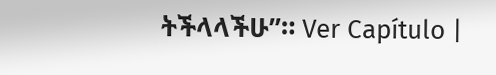ትችላላችሁ”። Ver Capítulo |